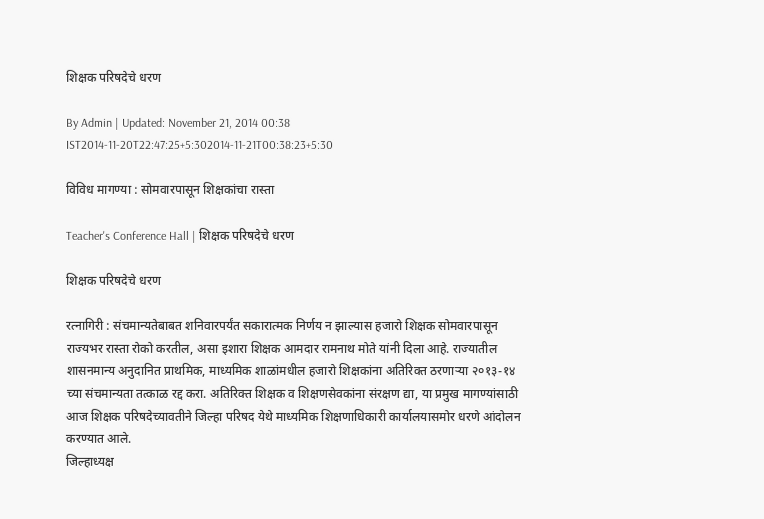शिक्षक परिषदेचे धरण

By Admin | Updated: November 21, 2014 00:38 IST2014-11-20T22:47:25+5:302014-11-21T00:38:23+5:30

विविध मागण्या : सोमवारपासून शिक्षकांचा रास्ता

Teacher's Conference Hall | शिक्षक परिषदेचे धरण

शिक्षक परिषदेचे धरण

रत्नागिरी : संचमान्यतेबाबत शनिवारपर्यंत सकारात्मक निर्णय न झाल्यास हजारो शिक्षक सोमवारपासून राज्यभर रास्ता रोको करतील, असा इशारा शिक्षक आमदार रामनाथ मोते यांनी दिला आहे. राज्यातील शासनमान्य अनुदानित प्राथमिक, माध्यमिक शाळांमधील हजारो शिक्षकांना अतिरिक्त ठरणाऱ्या २०१३-१४ च्या संचमान्यता तत्काळ रद्द करा. अतिरिक्त शिक्षक व शिक्षणसेवकांना संरक्षण द्या, या प्रमुख मागण्यांसाठी आज शिक्षक परिषदेच्यावतीने जिल्हा परिषद येथे माध्यमिक शिक्षणाधिकारी कार्यालयासमोर धरणे आंदोलन करण्यात आले.
जिल्हाध्यक्ष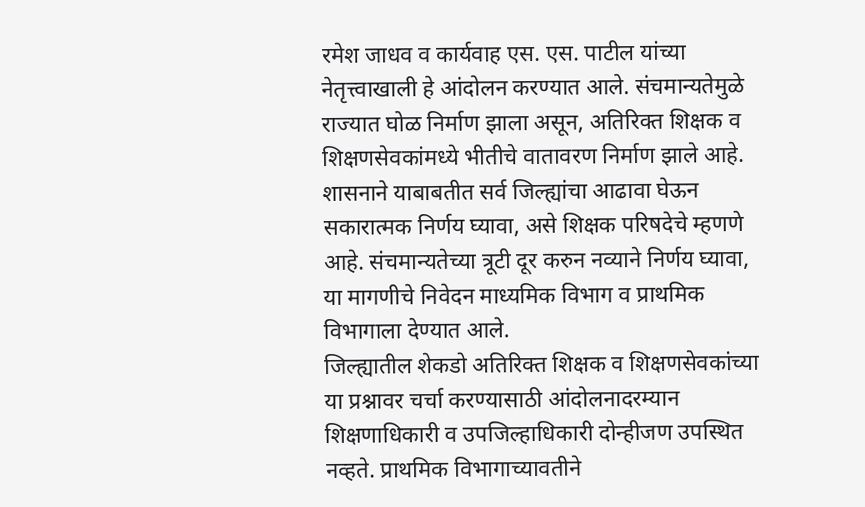रमेश जाधव व कार्यवाह एस. एस. पाटील यांच्या नेतृत्त्वाखाली हे आंदोलन करण्यात आले. संचमान्यतेमुळे राज्यात घोळ निर्माण झाला असून, अतिरिक्त शिक्षक व शिक्षणसेवकांमध्ये भीतीचे वातावरण निर्माण झाले आहे. शासनाने याबाबतीत सर्व जिल्ह्यांचा आढावा घेऊन सकारात्मक निर्णय घ्यावा, असे शिक्षक परिषदेचे म्हणणे आहे. संचमान्यतेच्या त्रूटी दूर करुन नव्याने निर्णय घ्यावा, या मागणीचे निवेदन माध्यमिक विभाग व प्राथमिक विभागाला देण्यात आले.
जिल्ह्यातील शेकडो अतिरिक्त शिक्षक व शिक्षणसेवकांच्या या प्रश्नावर चर्चा करण्यासाठी आंदोलनादरम्यान शिक्षणाधिकारी व उपजिल्हाधिकारी दोन्हीजण उपस्थित नव्हते. प्राथमिक विभागाच्यावतीने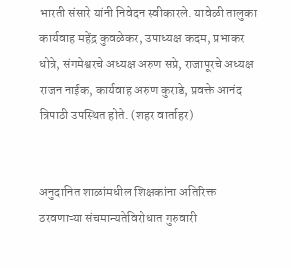भारती संसारे यांनी निवेदन स्वीकारले. यावेळी तालुका कार्यवाह महेंद्र कुवळेकर, उपाध्यक्ष कदम, प्रभाकर धोत्रे, संगमेश्वरचे अध्यक्ष अरुण सप्रे, राजापूरचे अध्यक्ष राजन नाईक, कार्यवाह अरुण कुराडे, प्रवक्ते आनंद त्रिपाठी उपस्थित होते. (शहर वार्ताहर)


अनुदानित शाळांमधील शिक्षकांना अतिरिक्त ठरवणाऱ्या संचमान्यतेविरोधात गुरुवारी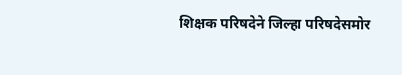शिक्षक परिषदेने जिल्हा परिषदेसमोर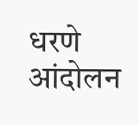धरणे आंदोलन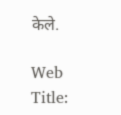केले.

Web Title: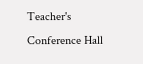Teacher's Conference Hall